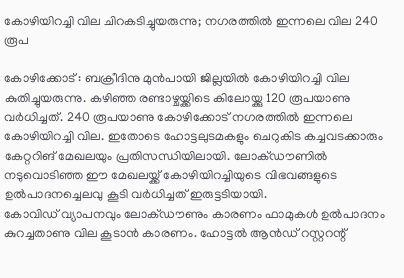കോഴിയിറച്ചി വില ചിറകടിച്ചുയരുന്നു; നഗരത്തിൽ ഇന്നലെ വില 240 രൂപ

കോഴിക്കോട് : ബക്രീദിനു മുൻപായി ജില്ലയിൽ കോഴിയിറച്ചി വില കുതിച്ചുയരുന്നു. കഴിഞ്ഞ രണ്ടാഴ്ചയ്ക്കിടെ കിലോയ്ക്കു 120 രൂപയാണു വർധിച്ചത്. 240 രൂപയാണു കോഴിക്കോട് നഗരത്തിൽ ഇന്നലെ കോഴിയിറച്ചി വില. ഇതോടെ ഹോട്ടലുടമകളും ചെറുകിട കച്ചവടക്കാരും കേറ്ററിങ് മേഖലയും പ്രതിസന്ധിയിലായി. ലോക്ഡൗണിൽ നടുവൊടിഞ്ഞ ഈ മേഖലയ്ക്ക് കോഴിയിറച്ചിയുടെ വിഭവങ്ങളുടെ ഉൽപാദനച്ചെലവു കൂടി വർധിച്ചത് ഇരുട്ടടിയായി.
കോവിഡ് വ്യാപനവും ലോക്ഡൗണും കാരണം ഫാമുകൾ ഉൽപാദനം കുറച്ചതാണു വില കൂടാൻ കാരണം. ഹോട്ടൽ ആൻഡ് റസ്റ്ററന്റ്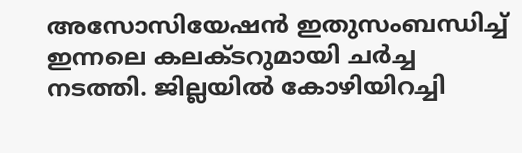അസോസിയേഷൻ ഇതുസംബന്ധിച്ച് ഇന്നലെ കലക്ടറുമായി ചർച്ച നടത്തി. ജില്ലയിൽ കോഴിയിറച്ചി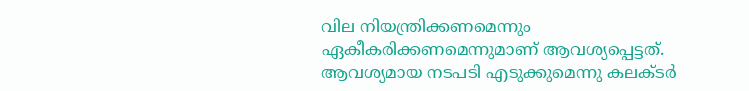വില നിയന്ത്രിക്കണമെന്നും ഏകീകരിക്കണമെന്നുമാണ് ആവശ്യപ്പെട്ടത്. ആവശ്യമായ നടപടി എടുക്കുമെന്നു കലക്ടർ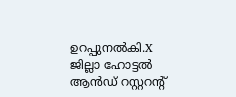ഉറപ്പുനൽകി.X
ജില്ലാ ഹോട്ടൽ ആൻഡ് റസ്റ്ററന്റ്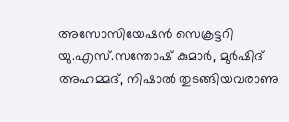അസോസിയേഷൻ സെക്രട്ടറി യു.എസ്.സന്തോഷ് കുമാർ, മുർഷിദ് അഹമ്മദ്, നിഷാൽ തുടങ്ങിയവരാണു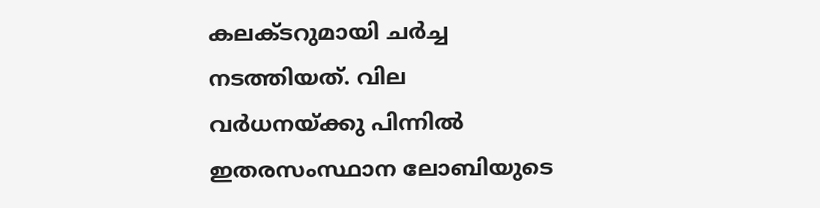കലക്ടറുമായി ചർച്ച നടത്തിയത്. വില വർധനയ്ക്കു പിന്നിൽ ഇതരസംസ്ഥാന ലോബിയുടെ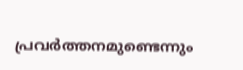പ്രവർത്തനമുണ്ടെന്നും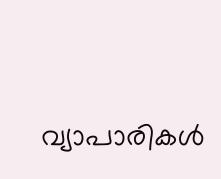വ്യാപാരികൾ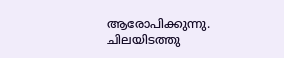ആരോപിക്കുന്നു. ചിലയിടത്തു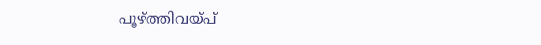പൂഴ്ത്തിവയ്പ്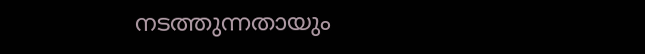നടത്തുന്നതായും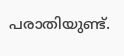പരാതിയുണ്ട്.